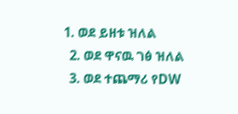1. ወደ ይዘቱ ዝለል
  2. ወደ ዋናዉ ገፅ ዝለል
  3. ወደ ተጨማሪ የDW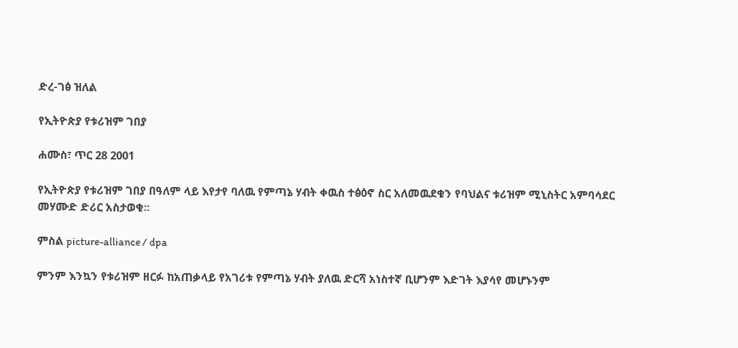ድረ-ገፅ ዝለል

የኢትዮጵያ የቱሪዝም ገበያ

ሐሙስ፣ ጥር 28 2001

የኢትዮጵያ የቱሪዝም ገበያ በዓለም ላይ እየታየ ባለዉ የምጣኔ ሃብት ቀዉስ ተፅዕኖ ስር አለመዉደቁን የባህልና ቱሪዝም ሚኒስትር አምባሳደር መሃሙድ ድሪር አስታወቁ።

ምስል picture-alliance / dpa

ምንም እንኳን የቱሪዝም ዘርፉ ከአጠቃላይ የአገሪቱ የምጣኔ ሃብት ያለዉ ድርሻ አነስተኛ ቢሆንም እድገት እያሳየ መሆኑንም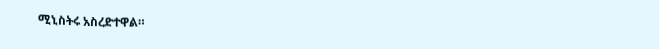ሚኒስትሩ አስረድተዋል።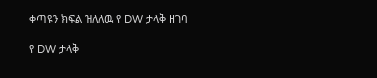ቀጣዩን ክፍል ዝለለዉ የ DW ታላቅ ዘገባ

የ DW ታላቅ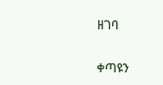ዘገባ

ቀጣዩን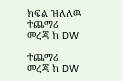ክፍል ዝለለዉ ተጨማሪ መረጃ ከ DW

ተጨማሪ መረጃ ከ DW